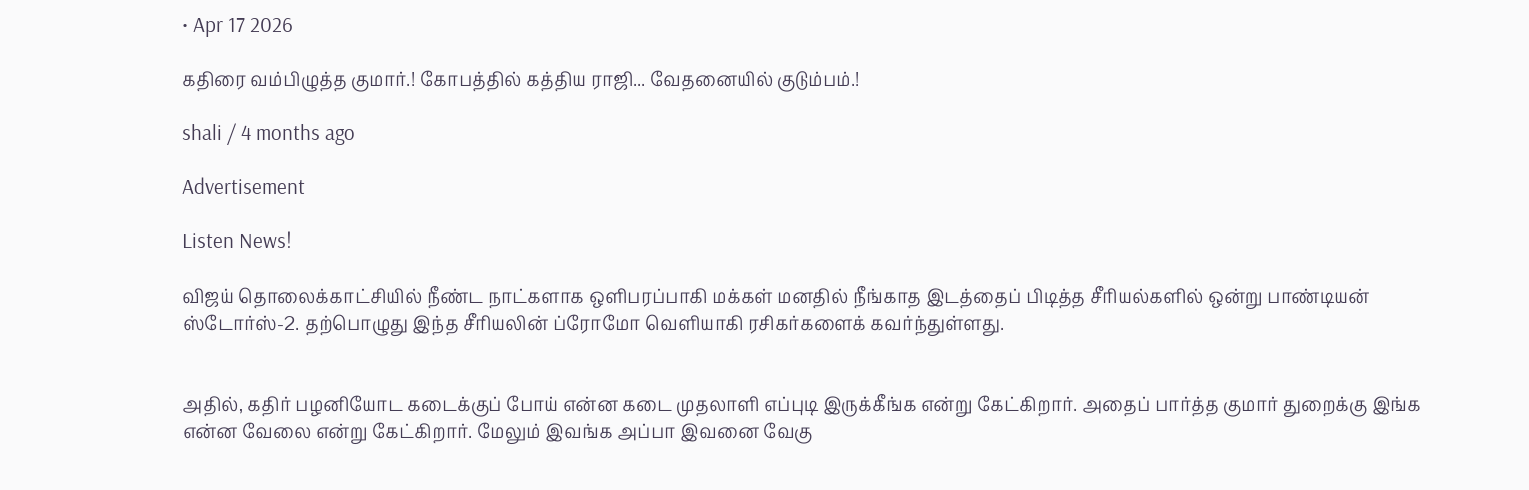• Apr 17 2026

கதிரை வம்பிழுத்த குமார்.! கோபத்தில் கத்திய ராஜி... வேதனையில் குடும்பம்.!

shali / 4 months ago

Advertisement

Listen News!

விஜய் தொலைக்காட்சியில் நீண்ட நாட்களாக ஒளிபரப்பாகி மக்கள் மனதில் நீங்காத இடத்தைப் பிடித்த சீரியல்களில் ஒன்று பாண்டியன் ஸ்டோர்ஸ்-2. தற்பொழுது இந்த சீரியலின் ப்ரோமோ வெளியாகி ரசிகர்களைக் கவர்ந்துள்ளது.


அதில், கதிர் பழனியோட கடைக்குப் போய் என்ன கடை முதலாளி எப்புடி இருக்கீங்க என்று கேட்கிறார். அதைப் பார்த்த குமார் துறைக்கு இங்க என்ன வேலை என்று கேட்கிறார். மேலும் இவங்க அப்பா இவனை வேகு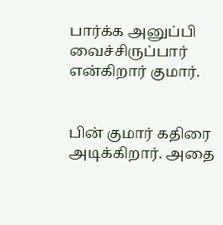பார்க்க அனுப்பி வைச்சிருப்பார் என்கிறார் குமார்.


பின் குமார் கதிரை அடிக்கிறார். அதை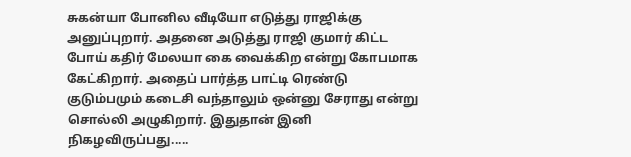சுகன்யா போனில வீடியோ எடுத்து ராஜிக்கு அனுப்புறார். அதனை அடுத்து ராஜி குமார் கிட்ட போய் கதிர் மேலயா கை வைக்கிற என்று கோபமாக கேட்கிறார். அதைப் பார்த்த பாட்டி ரெண்டு குடும்பமும் கடைசி வந்தாலும் ஒன்னு சேராது என்று சொல்லி அழுகிறார். இதுதான் இனி நிகழவிருப்பது.....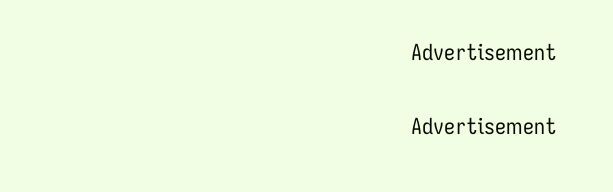Advertisement

Advertisement